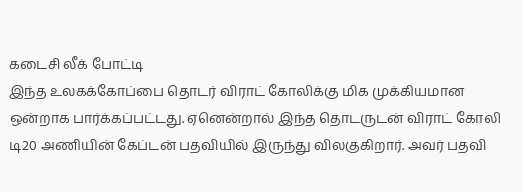கடைசி லீக் போட்டி
இந்த உலகக்கோப்பை தொடர் விராட் கோலிக்கு மிக முக்கியமான ஒன்றாக பார்க்கப்பட்டது. ஏனென்றால் இந்த தொடருடன் விராட் கோலி டி20 அணியின் கேப்டன் பதவியில் இருந்து விலகுகிறார். அவர் பதவி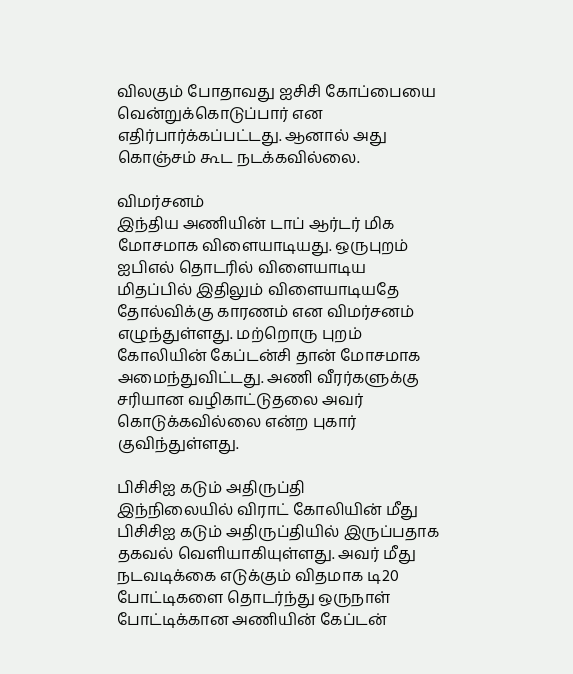விலகும் போதாவது ஐசிசி கோப்பையை வென்றுக்கொடுப்பார் என எதிர்பார்க்கப்பட்டது. ஆனால் அது கொஞ்சம் கூட நடக்கவில்லை.

விமர்சனம்
இந்திய அணியின் டாப் ஆர்டர் மிக மோசமாக விளையாடியது. ஒருபுறம் ஐபிஎல் தொடரில் விளையாடிய மிதப்பில் இதிலும் விளையாடியதே தோல்விக்கு காரணம் என விமர்சனம் எழுந்துள்ளது. மற்றொரு புறம் கோலியின் கேப்டன்சி தான் மோசமாக அமைந்துவிட்டது. அணி வீரர்களுக்கு சரியான வழிகாட்டுதலை அவர் கொடுக்கவில்லை என்ற புகார் குவிந்துள்ளது.

பிசிசிஐ கடும் அதிருப்தி
இந்நிலையில் விராட் கோலியின் மீது பிசிசிஐ கடும் அதிருப்தியில் இருப்பதாக தகவல் வெளியாகியுள்ளது. அவர் மீது நடவடிக்கை எடுக்கும் விதமாக டி20 போட்டிகளை தொடர்ந்து ஒருநாள் போட்டிக்கான அணியின் கேப்டன்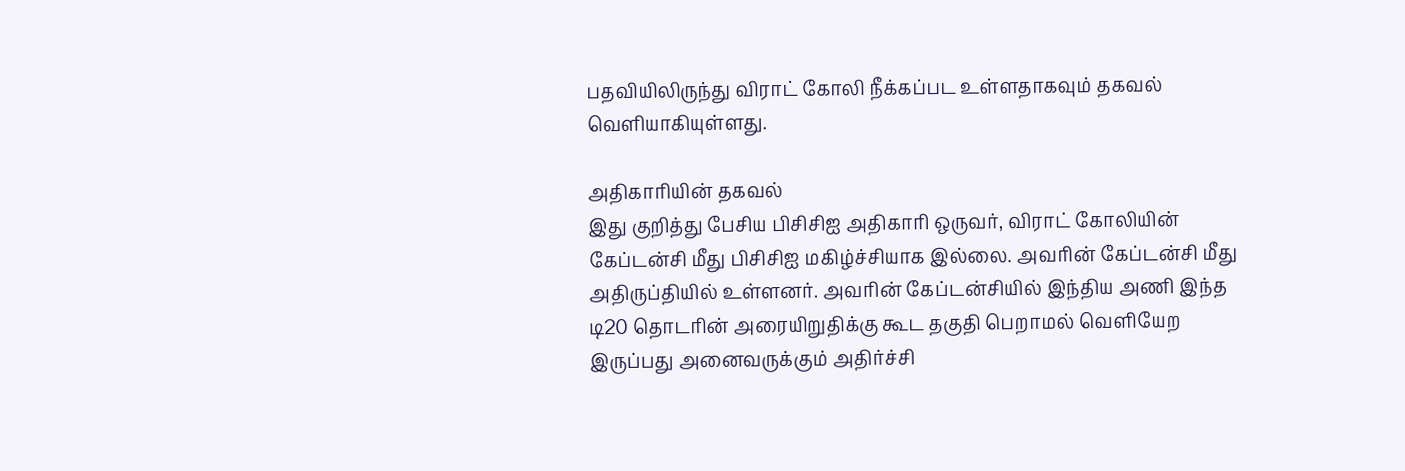பதவியிலிருந்து விராட் கோலி நீக்கப்பட உள்ளதாகவும் தகவல் வெளியாகியுள்ளது.

அதிகாரியின் தகவல்
இது குறித்து பேசிய பிசிசிஐ அதிகாரி ஒருவர், விராட் கோலியின் கேப்டன்சி மீது பிசிசிஐ மகிழ்ச்சியாக இல்லை. அவரின் கேப்டன்சி மீது அதிருப்தியில் உள்ளனர். அவரின் கேப்டன்சியில் இந்திய அணி இந்த டி20 தொடரின் அரையிறுதிக்கு கூட தகுதி பெறாமல் வெளியேற இருப்பது அனைவருக்கும் அதிர்ச்சி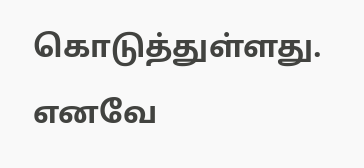கொடுத்துள்ளது. எனவே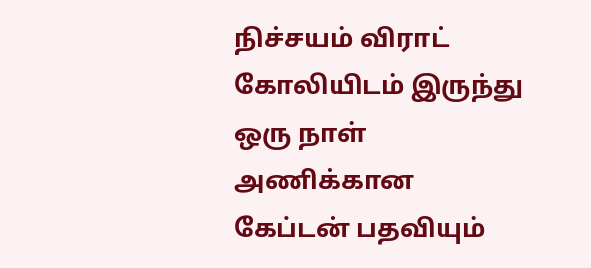நிச்சயம் விராட் கோலியிடம் இருந்து ஒரு நாள் அணிக்கான கேப்டன் பதவியும்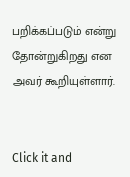பறிக்கப்படும் என்று தோன்றுகிறது என அவர் கூறியுள்ளார்.


Click it and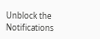Unblock the Notifications